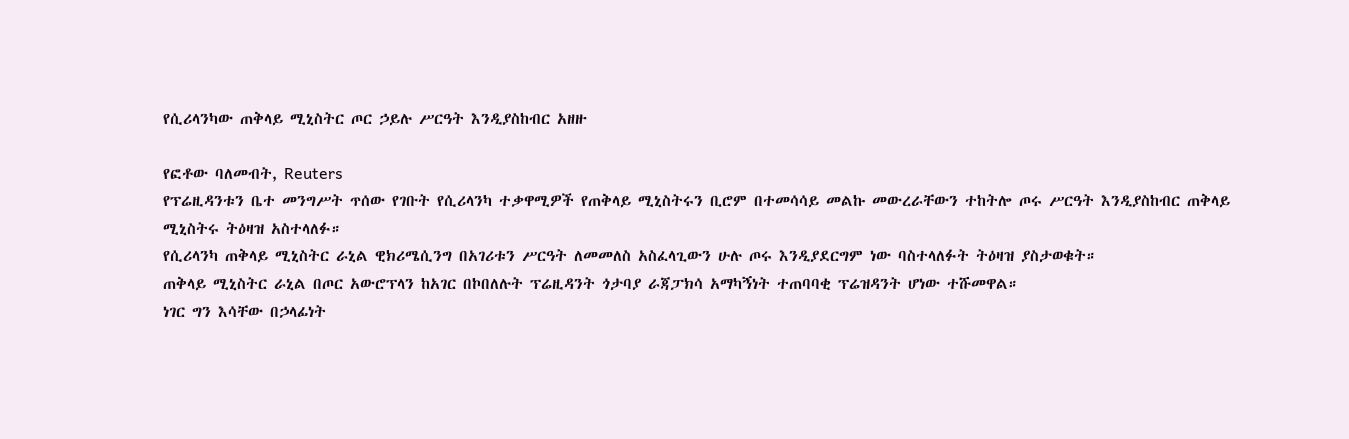የሲሪላንካው ጠቅላይ ሚኒስትር ጦር ኃይሉ ሥርዓት እንዲያስከብር አዘዙ

የፎቶው ባለመብት, Reuters
የፕሬዚዳንቱን ቤተ መንግሥት ጥሰው የገቡት የሲሪላንካ ተቃዋሚዎች የጠቅላይ ሚኒስትሩን ቢሮም በተመሳሳይ መልኩ መውረራቸውን ተከትሎ ጦሩ ሥርዓት እንዲያስከብር ጠቅላይ ሚኒስትሩ ትዕዛዝ አስተላለፉ።
የሲሪላንካ ጠቅላይ ሚኒስትር ራኒል ዊክሪሜሲንግ በአገሪቱን ሥርዓት ለመመለስ አስፈላጊውን ሁሉ ጦሩ እንዲያደርግም ነው ባስተላለፉት ትዕዛዝ ያስታወቁት።
ጠቅላይ ሚኒስትር ራኒል በጦር አውሮፕላን ከአገር በኮበለሉት ፕሬዚዳንት ጎታባያ ራጃፓክሳ አማካኝነት ተጠባባቂ ፕሬዝዳንት ሆነው ተሹመዋል።
ነገር ግን እሳቸው በኃላፊነት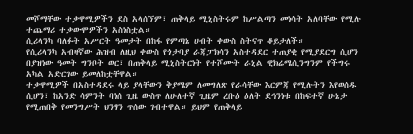መሾማቸው ተቃዋሚዎችን ደስ አላሰኘም፣ ጠቅላይ ሚኒስትሩም ከሥልጣን መነሳት አለባቸው የሚሉ ተጨማሪ ተቃውሞዎችን አስነስቷል።
ሲሪላንካ ባለፉት አሥርት ዓመታት በከፋ የምጣኔ ሀብት ቀውስ ስትናጥ ቆይታለች።
የሲሪላንካ አብዛኛው ሕዝብ ለዚህ ቀውስ የጎታባያ ራጃፓክሳን አስተዳደር ተጠያቂ የሚያደርግ ሲሆን በያዝነው ዓመት ግንቦት ወር፣ በጠቅላይ ሚኒስትርነት የተሾሙት ራኒል ዊክሬሜሲንግንም የችግሩ አካል አድርገው ይመለከቷቸዋል።
ተቃዋሚዎች በአስተዳደሩ ላይ ያላቸውን ቅያሜም ለመግለጽ የራሳቸው እርምጃ የሚሉትን እየወሰዱ ሲሆን፣ ከአንድ ሳምንት ባነሰ ጊዜ ውስጥ ለሁለተኛ ጊዜም ረቡዕ ዕለት ደኅንነቱ በከፍተኛ ሁኔታ የሚጠበቅ የመንግሥት ህንፃን ጥሰው ገብተዋል። ይህም የጠቅላይ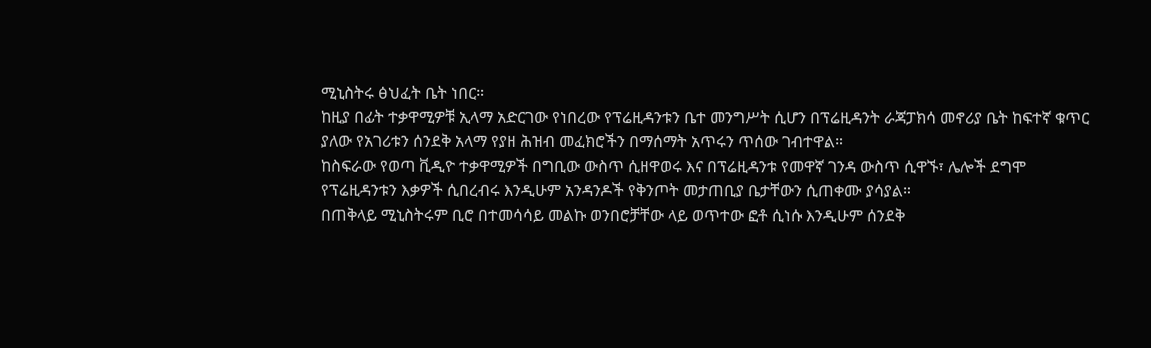ሚኒስትሩ ፅህፈት ቤት ነበር።
ከዚያ በፊት ተቃዋሚዎቹ ኢላማ አድርገው የነበረው የፕሬዚዳንቱን ቤተ መንግሥት ሲሆን በፕሬዚዳንት ራጃፓክሳ መኖሪያ ቤት ከፍተኛ ቁጥር ያለው የአገሪቱን ሰንደቅ አላማ የያዘ ሕዝብ መፈክሮችን በማሰማት አጥሩን ጥሰው ገብተዋል።
ከስፍራው የወጣ ቪዲዮ ተቃዋሚዎች በግቢው ውስጥ ሲዘዋወሩ እና በፕሬዚዳንቱ የመዋኛ ገንዳ ውስጥ ሲዋኙ፣ ሌሎች ደግሞ የፕሬዚዳንቱን እቃዎች ሲበረብሩ እንዲሁም አንዳንዶች የቅንጦት መታጠቢያ ቤታቸውን ሲጠቀሙ ያሳያል።
በጠቅላይ ሚኒስትሩም ቢሮ በተመሳሳይ መልኩ ወንበሮቻቸው ላይ ወጥተው ፎቶ ሲነሱ እንዲሁም ሰንደቅ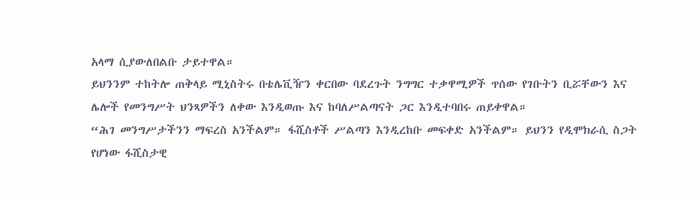አላማ ሲያውለበልቡ ታይተዋል።
ይህንንም ተከትሎ ጠቅላይ ሚኒስትሩ በቴሌቪዥን ቀርበው ባደረጉት ንግግር ተቃዋሚዎች ጥሰው የገቡትን ቢሯቸውን እና ሌሎች የመንግሥት ህንጻዎችን ለቀው እንዲወጡ እና ከባለሥልጣናት ጋር እንዲተባበሩ ጠይቀዋል።
“ሕገ መንግሥታችንን ማፍረስ አንችልም። ፋሺስቶች ሥልጣን እንዲረከቡ መፍቀድ አንችልም። ይህንን የዲሞክራሲ ስጋት የሆነው ፋሺስታዊ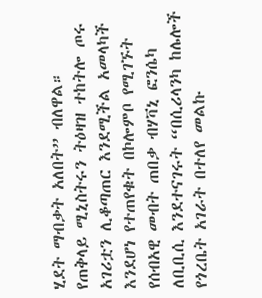ሂደት ማብቃት አለበት” ብለዋል።
የጠቅላይ ሚኒስትሩን ትዕዛዝ ተከትሎ ጦሩ አገሪቷን ሊቆጣጠር እንደሚችል አመላካች እንደሆነ የተጠየቁት በኮሎምቦ የሚገኙት የሰብአዊ መብት ጠበቃ ብሃቫኒ ፎንሴካ ለቢቢሲ እንደተናገሩት “በሲሪላንካ ከሌሎች የጎረቤት አገራት በተለየ መልኩ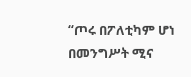“ጦሩ በፖለቲካም ሆነ በመንግሥት ሚና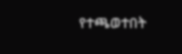የተጫወተበት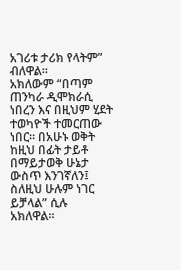አገሪቱ ታሪክ የላትም” ብለዋል።
አክለውም “በጣም ጠንካራ ዲሞክራሲ ነበረን እና በዚህም ሂደት ተወካዮች ተመርጠው ነበር። በአሁኑ ወቅት ከዚህ በፊት ታይቶ በማይታወቅ ሁኔታ ውስጥ እንገኛለን፤ ስለዚህ ሁሉም ነገር ይቻላል” ሲሉ አክለዋል።